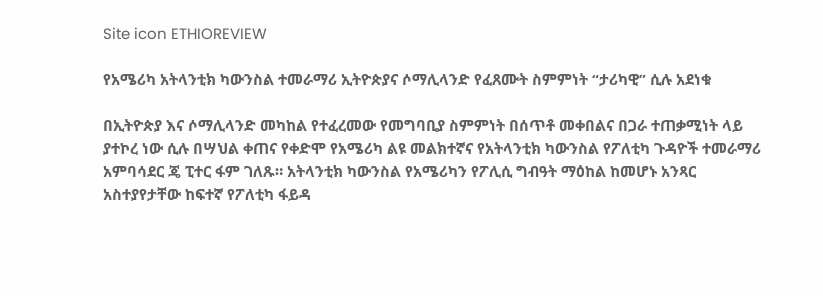Site icon ETHIOREVIEW

የአሜሪካ አትላንቲክ ካውንስል ተመራማሪ ኢትዮጵያና ሶማሊላንድ የፈጸሙት ስምምነት “ታሪካዊ” ሲሉ አደነቁ

በኢትዮጵያ እና ሶማሊላንድ መካከል የተፈረመው የመግባቢያ ስምምነት በሰጥቶ መቀበልና በጋራ ተጠቃሚነት ላይ ያተኮረ ነው ሲሉ በሣህል ቀጠና የቀድሞ የአሜሪካ ልዩ መልክተኛና የአትላንቲክ ካውንስል የፖለቲካ ጉዳዮች ተመራማሪ አምባሳደር ጄ ፒተር ፋም ገለጹ። አትላንቲክ ካውንስል የአሜሪካን የፖሊሲ ግብዓት ማዕከል ከመሆኑ አንጻር አስተያየታቸው ከፍተኛ የፖለቲካ ፋይዳ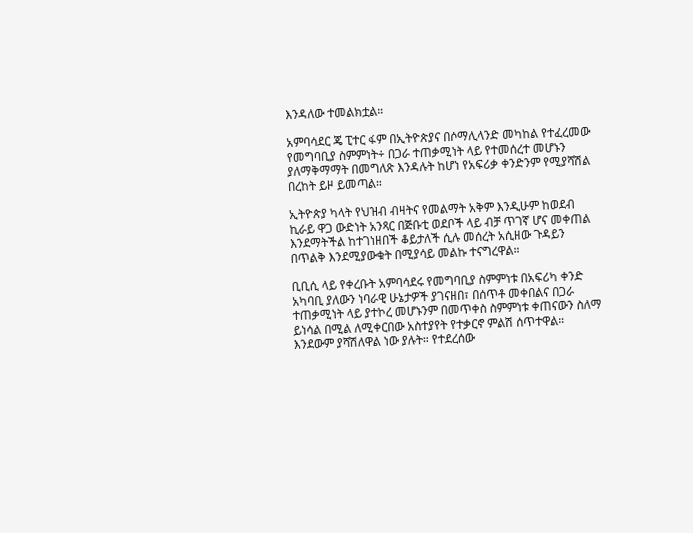እንዳለው ተመልክቷል።

አምባሳደር ጄ ፒተር ፋም በኢትዮጵያና በሶማሊላንድ መካከል የተፈረመው የመግባቢያ ስምምነት÷ በጋራ ተጠቃሚነት ላይ የተመሰረተ መሆኑን ያለማቅማማት በመግለጽ እንዳሉት ከሆነ የአፍሪቃ ቀንድንም የሚያሻሽል በረከት ይዞ ይመጣል።

ኢትዮጵያ ካላት የህዝብ ብዛትና የመልማት አቅም እንዲሁም ከወደብ ኪራይ ዋጋ ውድነት አንጻር በጅቡቲ ወደቦች ላይ ብቻ ጥገኛ ሆና መቀጠል እንደማትችል ከተገነዘበች ቆይታለች ሲሉ መሰረት አሲዘው ጉዳይን በጥልቅ እንደሚያውቁት በሚያሳይ መልኩ ተናግረዋል።

ቢቢሲ ላይ የቀረቡት አምባሳደሩ የመግባቢያ ስምምነቱ በአፍሪካ ቀንድ አካባቢ ያለውን ነባራዊ ሁኔታዎች ያገናዘበ፣ በሰጥቶ መቀበልና በጋራ ተጠቃሚነት ላይ ያተኮረ መሆኑንም በመጥቀስ ስምምነቱ ቀጠናውን ስለማ ይነሳል በሚል ለሚቀርበው አስተያየት የተቃርኖ ምልሽ ሰጥተዋል። እንደውም ያሻሽለዋል ነው ያሉት። የተደረሰው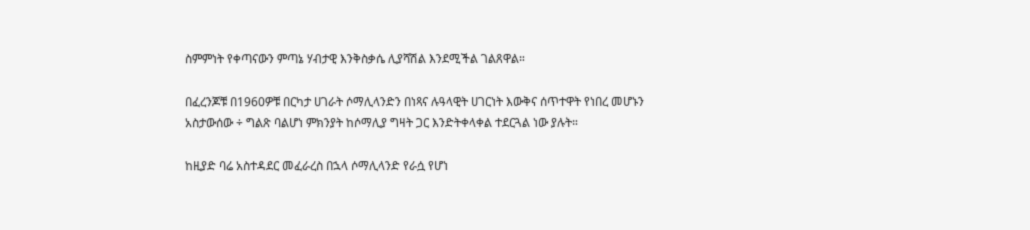ስምምነት የቀጣናውን ምጣኔ ሃብታዊ እንቅስቃሴ ሊያሻሽል እንደሚችል ገልጸዋል።

በፈረንጆቹ በ1960ዎቹ በርካታ ሀገራት ሶማሊላንድን በነጻና ሉዓላዊት ሀገርነት እውቅና ሰጥተዋት የነበረ መሆኑን አስታውሰው ÷ ግልጽ ባልሆነ ምክንያት ከሶማሊያ ግዛት ጋር እንድትቀላቀል ተደርጓል ነው ያሉት።

ከዚያድ ባሬ አስተዳደር መፈራረስ በኋላ ሶማሊላንድ የራሷ የሆነ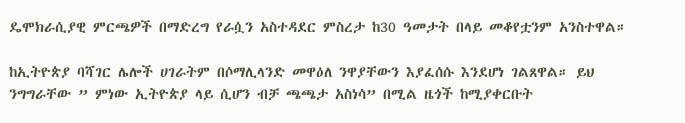ዴሞክራሲያዊ ምርጫዎች በማድረግ የራሷን አስተዳደር ምስረታ ከ30 ዓመታት በላይ መቆየቷንም አንስተዋል።

ከኢትዮጵያ ባሻገር ሌሎች ሀገራትም በሶማሊላንድ መዋዕለ ንዋያቸውን እያፈሰሱ እንደሆነ ገልጸዋል። ይህ ንግግራቸው ” ምነው ኢትዮጵያ ላይ ሲሆን ብቻ ጫጫታ አስነሳ” በሚል ዜጎች ከሚያቀርቡት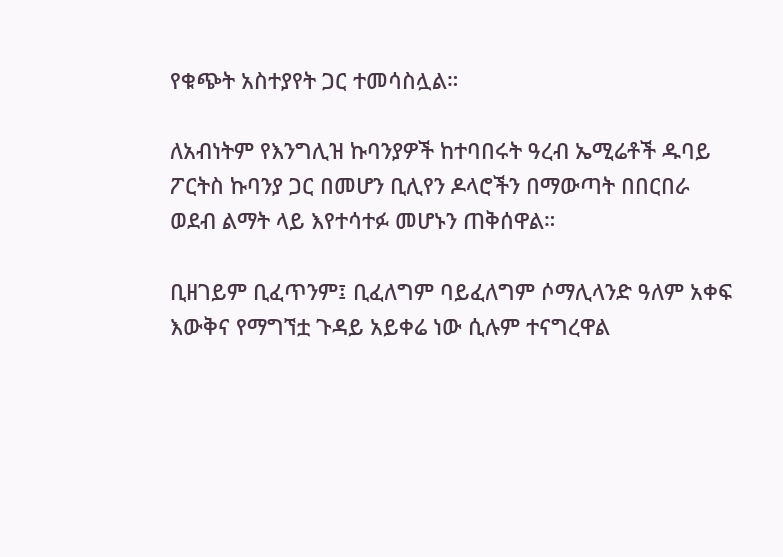የቁጭት አስተያየት ጋር ተመሳስሏል።

ለአብነትም የእንግሊዝ ኩባንያዎች ከተባበሩት ዓረብ ኤሚሬቶች ዱባይ ፖርትስ ኩባንያ ጋር በመሆን ቢሊየን ዶላሮችን በማውጣት በበርበራ ወደብ ልማት ላይ እየተሳተፉ መሆኑን ጠቅሰዋል።

ቢዘገይም ቢፈጥንም፤ ቢፈለግም ባይፈለግም ሶማሊላንድ ዓለም አቀፍ እውቅና የማግኘቷ ጉዳይ አይቀሬ ነው ሲሉም ተናግረዋል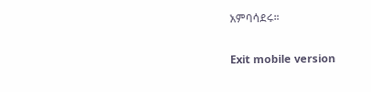አምባሳደሩ።

Exit mobile version